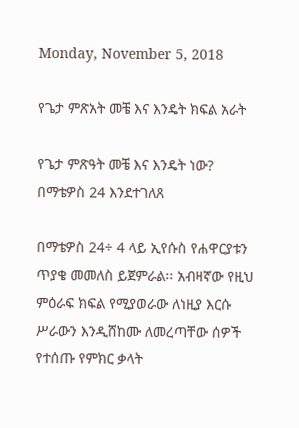Monday, November 5, 2018

የጌታ ምጽአት መቼ እና እንዴት ክፍል አራት

የጌታ ምጽዓት መቼ እና እንዴት ነው?
በማቴዎስ 24 እንደተገለጸ

በማቴዎስ 24÷ 4 ላይ ኢየሱስ የሐዋርያቱን ጥያቄ መመለስ ይጀምራል፡፡ አብዛኛው የዚህ ምዕራፍ ክፍል የሚያወራው ለነዚያ እርሱ ሥራውን እንዲሸከሙ ለመረጣቸው ሰዎች የተሰጡ የምክር ቃላት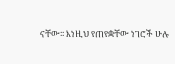ናቸው፡፡ እነዚህ የጠየቋቸው ነገሮች ሁሉ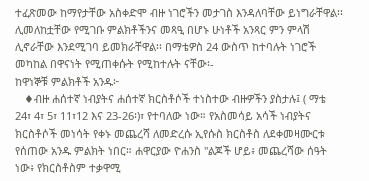ተፈጽመው ከማየታቸው አስቀድሞ ብዙ ነገሮችን መታገስ እንዳለባቸው ይነግራቸዋል፡፡ ሊመለከቷቸው የሚገቡ ምልክቶችንና መጻዒ በሆኑ ሁነቶች አንጻር ምን ምላሽ ሊኖራቸው እንደሚገባ ይመክራቸዋል፡፡ በማቴዎስ 24 ውስጥ ከተባሉት ነገሮች መካከል በዋናነት የሚጠቀሱት የሚከተሉት ናቸው፡-
ከዋነኞቹ ምልክቶች አንዱ፦
   ♦ብዙ ሐሰተኛ ነብያትና ሐሰተኛ ክርስቶሶች ተነስተው ብዙዎችን ያስታሉ፤ ( ማቴ 24፣ 4፣ 5፣ 11፣12 እና 23-26፡)፣ የተባለው ነው። የአስመሳይ አሳች ነብያትና ክርስቶሶች መነሳት የቀኑ መጨረሻ ለመድረሱ ኢየሱስ ክርስቶስ ለደቀመዛሙርቱ የሰጠው አንዱ ምልክት ነበር። ሐዋርያው ዮሐንስ "ልጆች ሆይ፥ መጨረሻው ሰዓት ነው፥ የክርስቶስም ተቃዋሚ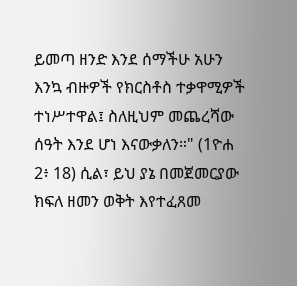ይመጣ ዘንድ እንደ ሰማችሁ አሁን እንኳ ብዙዎች የክርስቶስ ተቃዋሚዎች ተነሥተዋል፤ ስለዚህም መጨረሻው ሰዓት እንደ ሆነ እናውቃለን።" (1ዮሐ 2፥ 18) ሲል፣ ይህ ያኔ በመጀመርያው ክፍለ ዘመን ወቅት እየተፈጸመ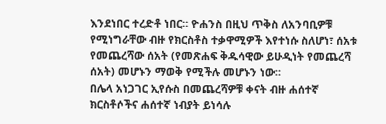እንደነበር ተረድቶ ነበር። ዮሐንስ በዚህ ጥቅስ ለአንባቢዎቹ የሚነግራቸው ብዙ የክርስቶስ ተቃዋሚዎች እየተነሱ ስለሆነ፣ ሰአቱ የመጨረሻው ሰአት (የመጽሐፍ ቅዱሳዊው ይሁዲነት የመጨረሻ ሰአት) መሆኑን ማወቅ የሚችሉ መሆኑን ነው።
በሌላ አነጋገር ኢየሱስ በመጨረሻዎቹ ቀናት ብዙ ሐሰተኛ ክርስቶሶችና ሐሰተኛ ነብያት ይነሳሉ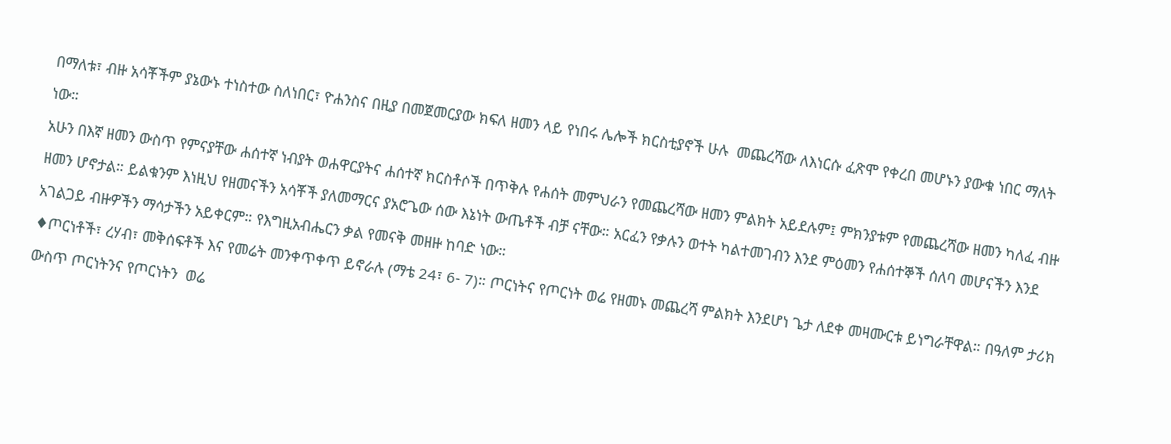በማለቱ፣ ብዙ አሳቾችም ያኔውኑ ተነስተው ስለነበር፣ ዮሐንስና በዚያ በመጀመርያው ክፍለ ዘመን ላይ የነበሩ ሌሎች ክርስቲያኖች ሁሉ  መጨረሻው ለእነርሱ ፈጽሞ የቀረበ መሆኑን ያውቁ ነበር ማለት ነው።
አሁን በእኛ ዘመን ውስጥ የምናያቸው ሐሰተኛ ነብያት ወሐዋርያትና ሐሰተኛ ክርስቶሶች በጥቅሉ የሐሰት መምህራን የመጨረሻው ዘመን ምልክት አይደሉም፤ ምክንያቱም የመጨረሻው ዘመን ካለፈ ብዙ ዘመን ሆኖታል። ይልቁንም እነዚህ የዘመናችን አሳቾች ያለመማርና ያአሮጌው ሰው እኔነት ውጤቶች ብቻ ናቸው። አርፈን የቃሉን ወተት ካልተመገብን እንደ ምዕመን የሐሰተኞች ሰለባ መሆናችን እንደ አገልጋይ ብዙዎችን ማሳታችን አይቀርም። የእግዚአብሔርን ቃል የመናቅ መዘዙ ከባድ ነው።
♦ጦርነቶች፣ ረሃብ፣ መቅሰፍቶች እና የመሬት መንቀጥቀጥ ይኖራሉ (ማቴ 24፣ 6- 7)። ጦርነትና የጦርነት ወሬ የዘመኑ መጨረሻ ምልክት እንደሆነ ጌታ ለደቀ መዛሙርቱ ይነግራቸዋል። በዓለም ታሪክ ውስጥ ጦርነትንና የጦርነትን  ወሬ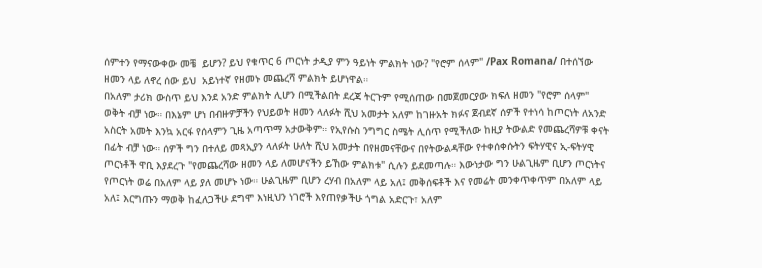ሰምተን የማናውቀው መቼ  ይሆን? ይህ የቁጥር 6 ጦርነት ታዲያ ምን ዓይነት ምልክት ነው? "የሮም ሰላም" /Pax Romana/ በተሰኘው ዘመን ላይ ለኖረ ሰው ይህ  አይነተኛ የዘመኑ መጨረሻ ምልክት ይሆነዋል።
በአለም ታሪክ ውስጥ ይህ እንደ አንድ ምልክት ሊሆን በሚችልበት ደረጃ ትርጉም የሚሰጠው በመጀመርያው ክፍለ ዘመን "የሮም ሰላም" ወቅት ብቻ ነው። በእኔም ሆነ በብዙዎቻችን የህይወት ዘመን ላለፉት ሺህ አመታት አለም ከገዙአት ክፉና ጀብደኛ ሰዎች የተነሳ ከጦርነት ለአንድ አስርት አመት እንኳ አርፋ የሰላምን ጊዜ አጣጥማ አታውቅም። የኢየሱስ ንግግር ስሜት ሊሰጥ የሚችለው ከዚያ ትውልድ የመጨረሻዎቹ ቀናት በፊት ብቻ ነው። ሰዎች ግን በተለይ መጻኢያን ላለፉት ሁለት ሺህ አመታት በየዘመናቸውና በየትውልዳቸው የተቀሰቀሱትን ፍትሃዊና ኢ-ፍትሃዊ ጦርነቶች ዋቢ እያደረጉ "የመጨረሻው ዘመን ላይ ለመሆናችን ይኸው ምልክቱ" ሲሉን ይደመጣሉ። እውነታው ግን ሁልጊዜም ቢሆን ጦርነትና የጦርነት ወሬ በአለም ላይ ያለ መሆኑ ነው። ሁልጊዜም ቢሆን ረሃብ በአለም ላይ አለ፤ መቅሰፍቶች እና የመሬት መንቀጥቀጥም በአለም ላይ አለ፤ እርግጡን ማወቅ ከፈለጋችሁ ደግሞ እነዚህን ነገሮች እየጠየቃችሁ ጎግል አድርጉ፣ አለም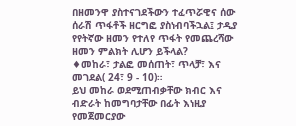በዘመንዋ ያስተናገደችውን ተፈጥሯዊና ሰው ሰራሽ ጥፋቶች ዘርግፎ ያስነብባችኋል፤ ታዲያ የየትኛው ዘመን የተለየ ጥፋት የመጨረሻው ዘመን ምልክት ሊሆን ይችላል?
♦መከራ፣ ታልፎ መሰጠት፣ ጥላቻ፣ እና መገደል( 24፣ 9 - 10)።
ይህ መከራ ወደሚጠብቃቸው ክብር እና ብድራት ከመግባታቸው በፊት እነዚያ የመጀመርያው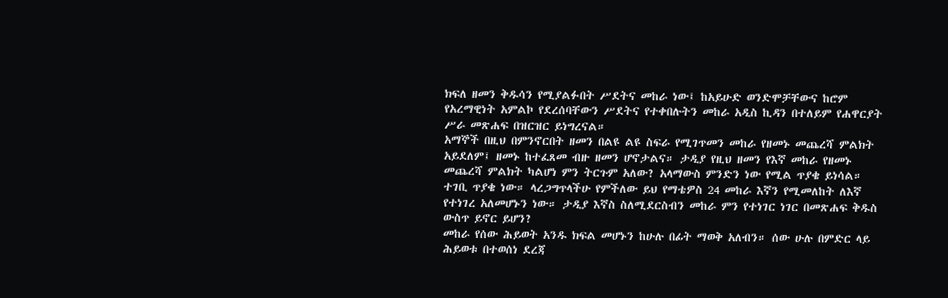ክፍለ ዘመን ቅዱሳን የሚያልፉበት ሥደትና መከራ ነው፤ ከአይሁድ ወንድሞቻቸውና ከሮም የአረማዊነት አምልኮ የደረሰባቸውን ሥደትና የተቀበሉትን መከራ አዲስ ኪዳን በተለይም የሐዋርያት ሥራ መጽሐፍ በዝርዝር ይነግረናል።
አማኞች በዚህ በምንኖርበት ዘመን በልዩ ልዩ ስፍራ የሚገጥመን መከራ የዘመኑ መጨረሻ ምልክት አይደለም፤ ዘመኑ ከተፈጸመ ብዙ ዘመን ሆኖታልና። ታዲያ የዚህ ዘመን የእኛ መከራ የዘመኑ መጨረሻ ምልክት ካልሆነ ምን ትርጉም አለው? አላማውስ ምንድን ነው የሚል ጥያቄ ይነሳል። ተገቢ ጥያቄ ነው። ላረጋግጥላችሁ የምችለው ይህ የማቴዎስ 24 መከራ እኛን የሚመለከት ለእኛ የተነገረ አለመሆኑን ነው። ታዲያ እኛስ ስለሚደርስብን መከራ ምን የተነገር ነገር በመጽሐፍ ቅዱስ ውስጥ ይኖር ይሆን?
መከራ የሰው ሕይወት አንዱ ክፍል መሆኑን ከሁሉ በፊት ማወቅ አለብን። ሰው ሁሉ በምድር ላይ ሕይወቱ በተወሰነ ደረጃ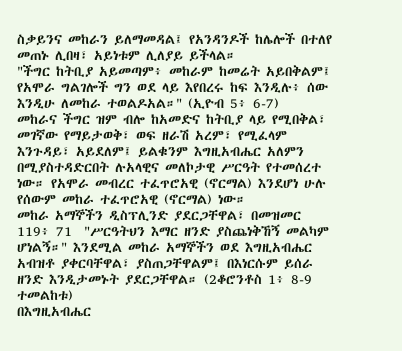ስቃይንና መከራን ይለማመዳል፤ የአንዳንዶች ከሌሎች በተለየ መጠኑ ሊበዛ፣ አይነቱም ሊለያይ ይችላል።
"ችግር ከትቢያ አይመጣም፥ መከራም ከመሬት አይበቅልም፤  የአሞራ ግልገሎች ግን ወደ ላይ እየበረሩ ከፍ እንዲሉ፥ ሰው እንዲሁ ለመከራ ተወልዶአል።" (ኢዮብ 5፥ 6-7)
መከራና ችግር ዝም ብሎ ከአመድና ከትቢያ ላይ የሚበቅል፣ መገኛው የማይታወቅ፣ ወፍ ዘራሽ አረም፣ የሚፈላም እንጉዳይ፣ አይደለም፤ ይልቁንም እግዚአብሔር አለምን በሚያስተዳድርበት ሉአላዊና መለኮታዊ ሥርዓት የተመሰረተ ነው። የአሞራ መብረር ተፈጥሮአዊ (ኖርማል) እንደሆነ ሁሉ የሰውም መከራ ተፈጥሮአዊ (ኖርማል) ነው።
መከራ አማኞችን ዲስፕሊንድ ያደርጋቸዋል፣ በመዝመር 119፥ 71  "ሥርዓትህን እማር ዘንድ ያስጨነቅኸኝ መልካም ሆነልኝ።" እንደሚል መከራ አማኞችን ወደ እግዚአብሔር አብዝቶ ያቀርባቸዋል፣ ያስጠጋቸዋልም፤ በእነርሱም ይሰራ ዘንድ እንዲታመኑት ያደርጋቸዋል። (2ቆሮንቶስ 1፥ 8-9 ተመልከቱ)
በእግዚአብሔር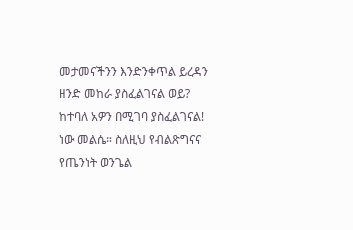መታመናችንን እንድንቀጥል ይረዳን ዘንድ መከራ ያስፈልገናል ወይ? ከተባለ አዎን በሚገባ ያስፈልገናል! ነው መልሴ። ስለዚህ የብልጽግናና የጤንነት ወንጌል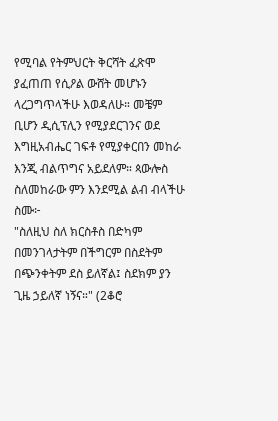የሚባል የትምህርት ቅርሻት ፈጽሞ ያፈጠጠ የሲዖል ውሸት መሆኑን ላረጋግጥላችሁ እወዳለሁ። መቼም ቢሆን ዲሲፕሊን የሚያደርገንና ወደ እግዚአብሔር ገፍቶ የሚያቀርበን መከራ እንጂ ብልጥግና አይደለም። ጳውሎስ ስለመከራው ምን እንደሚል ልብ ብላችሁ ስሙ፦
"ስለዚህ ስለ ክርስቶስ በድካም በመንገላታትም በችግርም በስደትም በጭንቀትም ደስ ይለኛል፤ ስደክም ያን ጊዜ ኃይለኛ ነኝና።" (2ቆሮ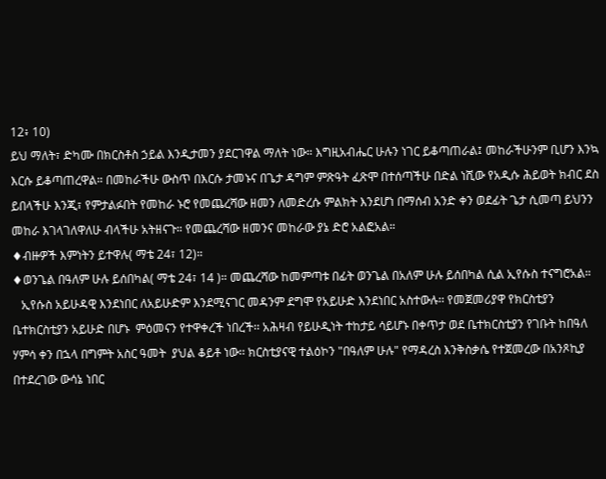12፥ 10)
ይህ ማለት፣ ድካሙ በክርስቶስ ኃይል እንዲታመን ያደርገዋል ማለት ነው። እግዚአብሔር ሁሉን ነገር ይቆጣጠራል፤ መከራችሁንም ቢሆን እንኳ እርሱ ይቆጣጠረዋል። በመከራችሁ ውስጥ በእርሱ ታመኑና በጌታ ዳግም ምጽዓት ፈጽሞ በተሰጣችሁ በድል ነሺው የአዲሱ ሕይወት ክብር ደስ ይበላችሁ እንጂ፣ የምታልፉበት የመከራ ኑሮ የመጨረሻው ዘመን ለመድረሱ ምልክት እንደሆነ በማሰብ አንድ ቀን ወደፊት ጌታ ሲመጣ ይህንን መከራ እገላገለዋለሁ ብላችሁ አትዘናጉ። የመጨረሻው ዘመንና መከራው ያኔ ድሮ አልፎአል።
♦ብዙዎች እምነትን ይተዋሉ( ማቴ 24፣ 12)።
♦ወንጌል በዓለም ሁሉ ይሰበካል( ማቴ 24፣ 14 )። መጨረሻው ከመምጣቱ በፊት ወንጌል በአለም ሁሉ ይሰበካል ሲል ኢየሱስ ተናግሮአል።
   ኢየሱስ አይሁዳዊ እንደነበር ለአይሁድም እንደሚናገር መዳንም ደግሞ የአይሁድ እንደነበር አስተውሉ፡፡ የመጀመሪያዋ የክርስቲያን ቤተክርስቲያን አይሁድ በሆኑ  ምዕመናን የተዋቀረች ነበረች፡፡ አሕዛብ የይሁዲነት ተከታይ ሳይሆኑ በቀጥታ ወደ ቤተክርስቲያን የገቡት ከበዓለ ሃምሳ ቀን በኋላ በግምት አስር ዓመት  ያህል ቆይቶ ነው፡፡ ክርስቲያናዊ ተልዕኮን "በዓለም ሁሉ" የማዳረስ እንቅስቃሴ የተጀመረው በአንጾኪያ በተደረገው ውሳኔ ነበር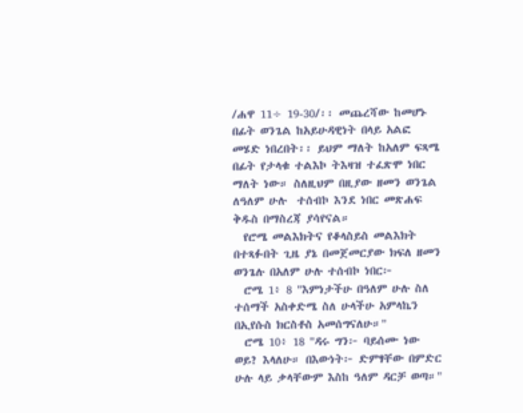/ሐዋ 11÷ 19-30/፡፡ መጨረሻው ከመሆኑ በፊት ወንጌል ከአይሁዳዊነት በላይ አልፎ መሄድ ነበረበት፡፡ ይህም ማለት ከአለም ፍጻሜ በፊት የታላቁ ተልእኮ ትእዛዝ ተፈጽሞ ነበር ማለት ነው። ስለዚህም በዚያው ዘመን ወንጌል  ለዓለም ሁሉ  ተሰብኮ እንደ ነበር መጽሐፍ  ቅዱስ በማስረጃ ያሳየናል።
  የሮሜ መልእክትና የቆላስይስ መልእክት በተጻፉበት ጊዜ ያኔ በመጀመርያው ክፍለ ዘመን ወንጌሉ በአለም ሁሉ ተሰብኮ ነበር፦
  ሮሜ 1፥ 8 "እምነታችሁ በዓለም ሁሉ ስለ ተሰማች አስቀድሜ ስለ ሁላችሁ አምላኬን በኢየሱስ ክርስቶስ አመሰግናለሁ።"
  ሮሜ 10፥ 18 "ዳሩ ግን፦ ባይሰሙ ነው ወይ? እላለሁ። በእውነት፦ ድምፃቸው በምድር ሁሉ ላይ ቃላቸውም እስከ ዓለም ዳርቻ ወጣ።"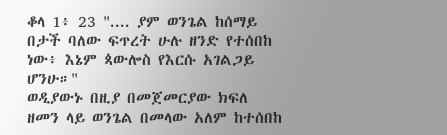ቆላ 1፥ 23 ".... ያም ወንጌል ከሰማይ በታች ባለው ፍጥረት ሁሉ ዘንድ የተሰበከ ነው፥ እኔም ጳውሎስ የእርሱ አገልጋይ ሆንሁ።"
ወዲያውኑ በዚያ በመጀመርያው ክፍለ ዘመን ላይ ወንጌል በመላው አለም ከተሰበከ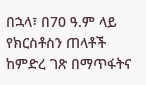በኋላ፣ በ70 ዓ.ም ላይ የክርስቶስን ጠላቶች ከምድረ ገጽ በማጥፋትና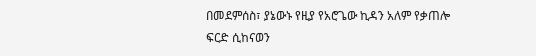በመደምሰስ፣ ያኔውኑ የዚያ የአሮጌው ኪዳን አለም የቃጠሎ ፍርድ ሲከናወን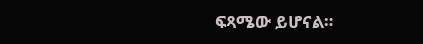ፍጻሜው ይሆናል።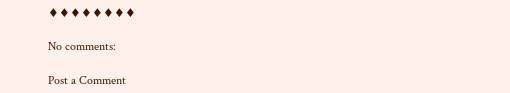♦♦♦♦♦♦♦♦

No comments:

Post a Comment